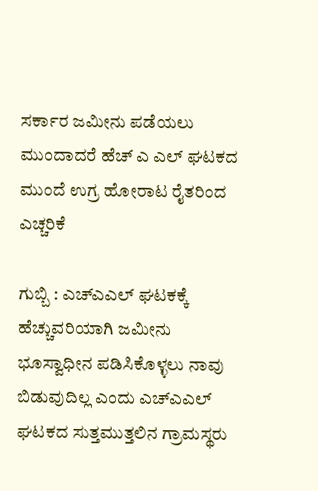ಸರ್ಕಾರ ಜಮೀನು ಪಡೆಯಲು ಮುಂದಾದರೆ ಹೆಚ್ ಎ ಎಲ್ ಘಟಕದ ಮುಂದೆ ಉಗ್ರ ಹೋರಾಟ ರೈತರಿಂದ ಎಚ್ಚರಿಕೆ

ಗುಬ್ಬಿ : ಎಚ್ಎಎಲ್ ಘಟಕಕ್ಕೆ ಹೆಚ್ಚುವರಿಯಾಗಿ ಜಮೀನು ಭೂಸ್ವಾಧೀನ ಪಡಿಸಿಕೊಳ್ಳಲು ನಾವು ಬಿಡುವುದಿಲ್ಲ ಎಂದು ಎಚ್ಎಎಲ್ ಘಟಕದ ಸುತ್ತಮುತ್ತಲಿನ ಗ್ರಾಮಸ್ಥರು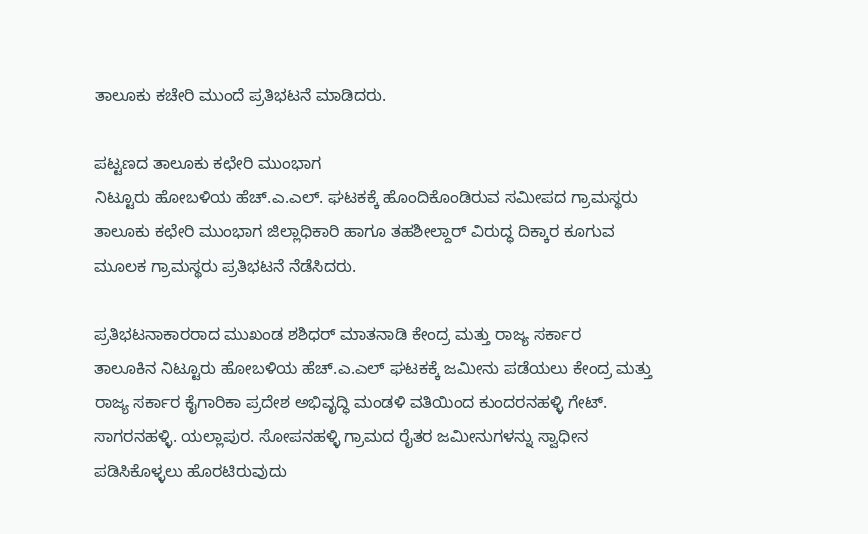ತಾಲೂಕು ಕಚೇರಿ ಮುಂದೆ ಪ್ರತಿಭಟನೆ ಮಾಡಿದರು.

ಪಟ್ಟಣದ ತಾಲೂಕು ಕಛೇರಿ ಮುಂಭಾಗ
ನಿಟ್ಟೂರು ಹೋಬಳಿಯ ಹೆಚ್.ಎ.ಎಲ್. ಘಟಕಕ್ಕೆ ಹೊಂದಿಕೊಂಡಿರುವ ಸಮೀಪದ ಗ್ರಾಮಸ್ಥರು ತಾಲೂಕು ಕಛೇರಿ ಮುಂಭಾಗ ಜಿಲ್ಲಾಧಿಕಾರಿ ಹಾಗೂ ತಹಶೀಲ್ದಾರ್ ವಿರುದ್ಧ ದಿಕ್ಕಾರ ಕೂಗುವ ಮೂಲಕ ಗ್ರಾಮಸ್ಥರು ಪ್ರತಿಭಟನೆ ನೆಡೆಸಿದರು.

ಪ್ರತಿಭಟನಾಕಾರರಾದ ಮುಖಂಡ ಶಶಿಧರ್ ಮಾತನಾಡಿ ಕೇಂದ್ರ ಮತ್ತು ರಾಜ್ಯ ಸರ್ಕಾರ
ತಾಲೂಕಿನ ನಿಟ್ಟೂರು ಹೋಬಳಿಯ ಹೆಚ್.ಎ.ಎಲ್ ಘಟಕಕ್ಕೆ ಜಮೀನು ಪಡೆಯಲು ಕೇಂದ್ರ ಮತ್ತು ರಾಜ್ಯ ಸರ್ಕಾರ ಕೈಗಾರಿಕಾ ಪ್ರದೇಶ ಅಭಿವೃದ್ಧಿ ಮಂಡಳಿ ವತಿಯಿಂದ ಕುಂದರನಹಳ್ಳಿ ಗೇಟ್. ಸಾಗರನಹಳ್ಳಿ. ಯಲ್ಲಾಪುರ. ಸೋಪನಹಳ್ಳಿ ಗ್ರಾಮದ ರೈತರ ಜಮೀನುಗಳನ್ನು ಸ್ವಾಧೀನ ಪಡಿಸಿಕೊಳ್ಳಲು ಹೊರಟಿರುವುದು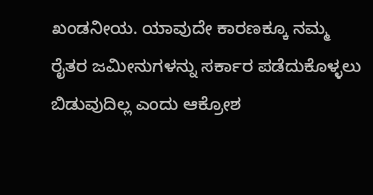ಖಂಡನೀಯ. ಯಾವುದೇ ಕಾರಣಕ್ಕೂ ನಮ್ಮ ರೈತರ ಜಮೀನುಗಳನ್ನು ಸರ್ಕಾರ ಪಡೆದುಕೊಳ್ಳಲು ಬಿಡುವುದಿಲ್ಲ ಎಂದು ಆಕ್ರೋಶ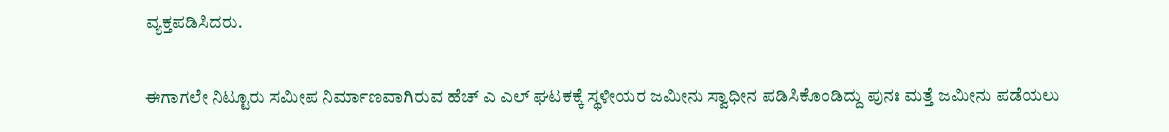ವ್ಯಕ್ತಪಡಿಸಿದರು.

ಈಗಾಗಲೇ ನಿಟ್ಟೂರು ಸಮೀಪ ನಿರ್ಮಾಣವಾಗಿರುವ ಹೆಚ್ ಎ ಎಲ್ ಘಟಕಕ್ಕೆ ಸ್ಥಳೀಯರ ಜಮೀನು ಸ್ವಾಧೀನ ಪಡಿಸಿಕೊಂಡಿದ್ದು ಪುನಃ ಮತ್ತೆ ಜಮೀನು ಪಡೆಯಲು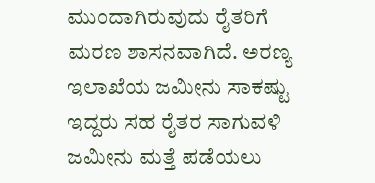ಮುಂದಾಗಿರುವುದು ರೈತರಿಗೆ ಮರಣ ಶಾಸನವಾಗಿದೆ. ಅರಣ್ಯ ಇಲಾಖೆಯ ಜಮೀನು ಸಾಕಷ್ಟು ಇದ್ದರು ಸಹ ರೈತರ ಸಾಗುವಳಿ ಜಮೀನು ಮತ್ತೆ ಪಡೆಯಲು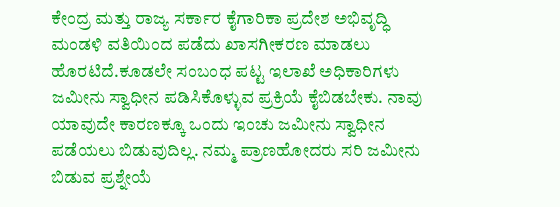ಕೇಂದ್ರ ಮತ್ತು ರಾಜ್ಯ ಸರ್ಕಾರ ಕೈಗಾರಿಕಾ ಪ್ರದೇಶ ಅಭಿವೃದ್ಧಿ ಮಂಡಳಿ ವತಿಯಿಂದ ಪಡೆದು ಖಾಸಗೀಕರಣ ಮಾಡಲು ಹೊರಟಿದೆ.ಕೂಡಲೇ ಸಂಬಂಧ ಪಟ್ಟ ಇಲಾಖೆ ಅಧಿಕಾರಿಗಳು ಜಮೀನು ಸ್ವಾಧೀನ ಪಡಿಸಿಕೊಳ್ಳುವ ಪ್ರಕ್ರಿಯೆ ಕೈಬಿಡಬೇಕು. ನಾವು ಯಾವುದೇ ಕಾರಣಕ್ಕೂ ಒಂದು ಇಂಚು ಜಮೀನು ಸ್ವಾಧೀನ ಪಡೆಯಲು ಬಿಡುವುದಿಲ್ಲ. ನಮ್ಮ ಪ್ರಾಣಹೋದರು ಸರಿ ಜಮೀನು ಬಿಡುವ ಪ್ರಶ್ನೇಯೆ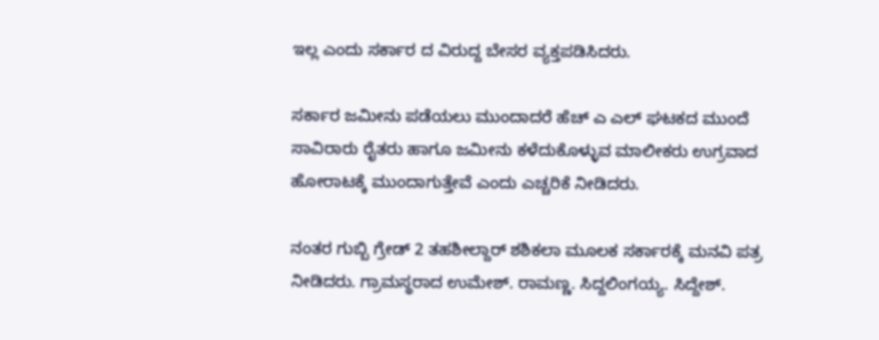ಇಲ್ಲ ಎಂದು ಸರ್ಕಾರ ದ ವಿರುದ್ದ ಬೇಸರ ವ್ಯಕ್ತಪಡಿಸಿದರು.

ಸರ್ಕಾರ ಜಮೀನು ಪಡೆಯಲು ಮುಂದಾದರೆ ಹೆಚ್ ಎ ಎಲ್ ಘಟಕದ ಮುಂದೆ ಸಾವಿರಾರು ರೈತರು ಹಾಗೂ ಜಮೀನು ಕಳೆದುಕೊಳ್ಳುವ ಮಾಲೀಕರು ಉಗ್ರವಾದ ಹೋರಾಟಕ್ಕೆ ಮುಂದಾಗುತ್ತೇವೆ ಎಂದು ಎಚ್ಚರಿಕೆ ನೀಡಿದರು.

ನಂತರ ಗುಬ್ಬಿ ಗ್ರೇಡ್ 2 ತಹಶೀಲ್ದಾರ್ ಶಶಿಕಲಾ ಮೂಲಕ ಸರ್ಕಾರಕ್ಕೆ ಮನವಿ ಪತ್ರ ನೀಡಿದರು. ಗ್ರಾಮಸ್ಥರಾದ ಉಮೇಶ್. ರಾಮಣ್ಣ. ಸಿದ್ದಲಿಂಗಯ್ಯ. ಸಿದ್ದೇಶ್.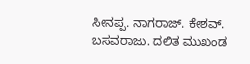ಸೀನಪ್ಪ. ನಾಗರಾಜ್. ಕೇಶವ್. ಬಸವರಾಜು. ದಲಿತ ಮುಖಂಡ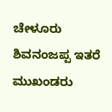ಚೇಳೂರು ಶಿವನಂಜಪ್ಪ ಇತರೆ ಮುಖಂಡರು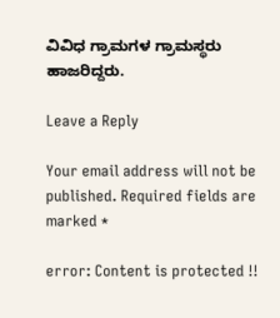ವಿವಿಧ ಗ್ರಾಮಗಳ ಗ್ರಾಮಸ್ಥರು ಹಾಜರಿದ್ದರು.

Leave a Reply

Your email address will not be published. Required fields are marked *

error: Content is protected !!